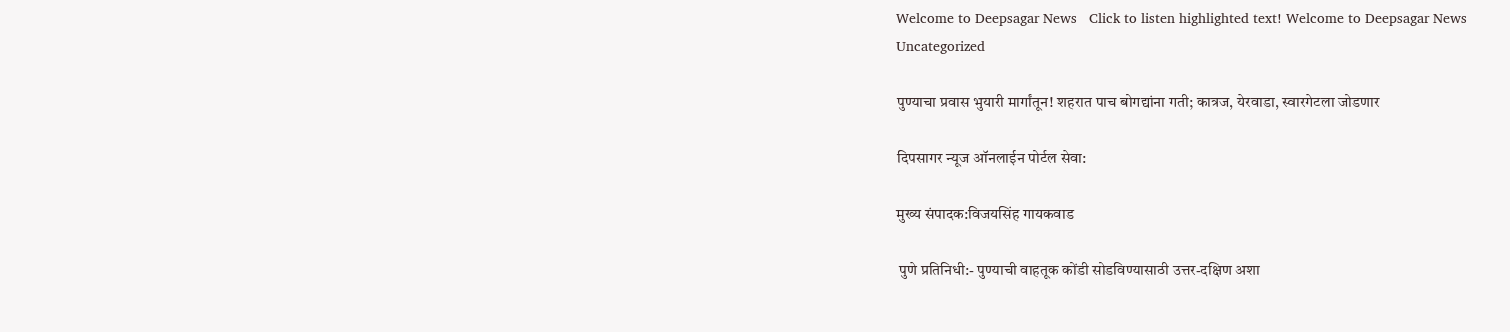Welcome to Deepsagar News   Click to listen highlighted text! Welcome to Deepsagar News
Uncategorized

पुण्याचा प्रवास भुयारी मार्गांतून! शहरात पाच बोगद्यांना गती; कात्रज, येरवाडा, स्वारगेटला जोडणार

दिपसागर न्यूज ऑनलाईन पोर्टल सेवा:

मुख्य संपादक:विजयसिंह गायकवाड

 पुणे प्रतिनिधी:- पुण्याची वाहतूक कोंडी सोडविण्यासाठी उत्तर-दक्षिण अशा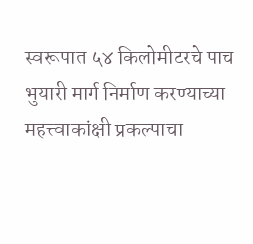स्वरूपात ५४ किलोमीटरचे पाच भुयारी मार्ग निर्माण करण्याच्या महत्त्वाकांक्षी प्रकल्पाचा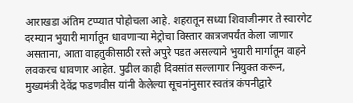आराखडा अंतिम टप्प्यात पोहोचला आहे. शहरातून सध्या शिवाजीनगर ते स्वारगेट दरम्यान भुयारी मार्गातून धावणाऱ्या मेट्रोचा विस्तार कात्रजपर्यंत केला जाणार असताना, आता वाहतुकीसाठी रस्ते अपुरे पडत असल्याने भुयारी मार्गातून वाहने लवकरच धावणार आहेत. पुढील काही दिवसांत सल्लागार नियुक्त करून, मुख्यमंत्री देवेंद्र फडणवीस यांनी केलेल्या सूचनांनुसार स्वतंत्र कंपनीद्वारे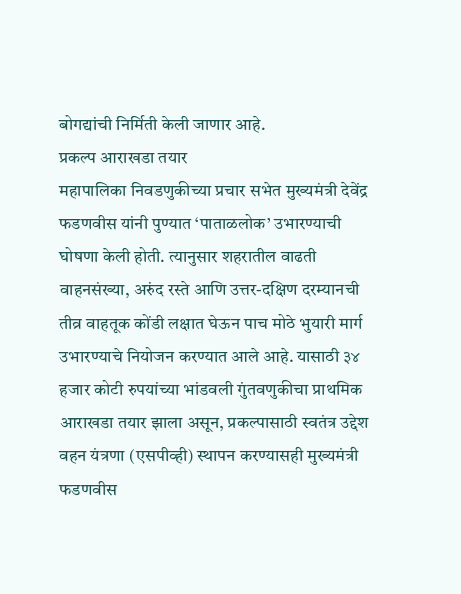बोगद्यांची निर्मिती केली जाणार आहे.
प्रकल्प आराखडा तयार
महापालिका निवडणुकीच्या प्रचार सभेत मुख्यमंत्री देवेंद्र फडणवीस यांनी पुण्यात ‘पाताळलोक’ उभारण्याची घोषणा केली होती. त्यानुसार शहरातील वाढती वाहनसंख्या, अरुंद रस्ते आणि उत्तर-दक्षिण दरम्यानची तीव्र वाहतूक कोंडी लक्षात घेऊन पाच मोठे भुयारी मार्ग उभारण्याचे नियोजन करण्यात आले आहे. यासाठी ३४ हजार कोटी रुपयांच्या भांडवली गुंतवणुकीचा प्राथमिक आराखडा तयार झाला असून, प्रकल्पासाठी स्वतंत्र उद्देश वहन यंत्रणा (एसपीव्ही) स्थापन करण्यासही मुख्यमंत्री फडणवीस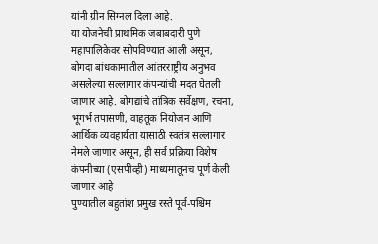यांनी ग्रीन सिग्नल दिला आहे.
या योजनेची प्राथमिक जबाबदारी पुणे महापालिकेवर सोपविण्यात आली असून, बोगदा बांधकामातील आंतरराष्ट्रीय अनुभव असलेल्या सल्लागार कंपन्यांची मदत घेतली जाणार आहे. बोगद्यांचे तांत्रिक सर्वेक्षण, रचना, भूगर्भ तपासणी, वाहतूक नियोजन आणि आर्थिक व्यवहार्यता यासाठी स्वतंत्र सल्लागार नेमले जाणार असून, ही सर्व प्रक्रिया विशेष कंपनीच्या (एसपीव्ही) माध्यमातूनच पूर्ण केली जाणार आहे
पुण्यातील बहुतांश प्रमुख रस्ते पूर्व-पश्चिम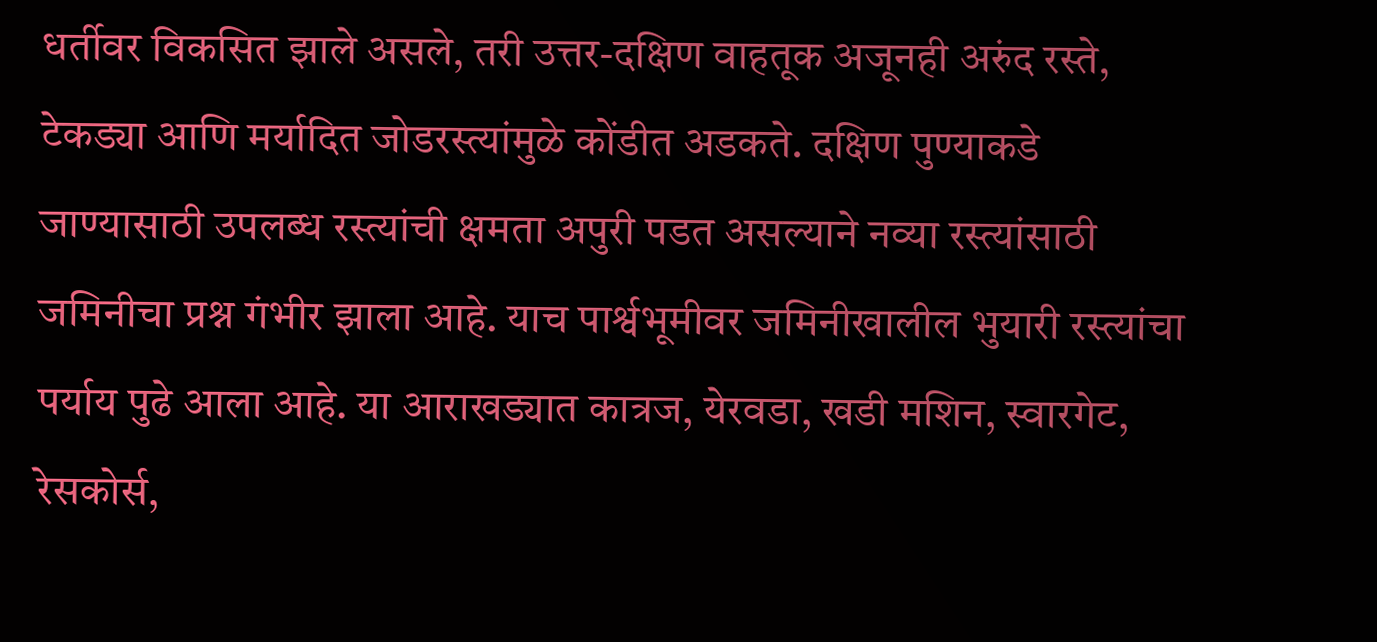धर्तीवर विकसित झाले असले, तरी उत्तर-दक्षिण वाहतूक अजूनही अरुंद रस्ते, टेकड्या आणि मर्यादित जोडरस्त्यांमुळे कोंडीत अडकते. दक्षिण पुण्याकडे जाण्यासाठी उपलब्ध रस्त्यांची क्षमता अपुरी पडत असल्याने नव्या रस्त्यांसाठी जमिनीचा प्रश्न गंभीर झाला आहे. याच पार्श्वभूमीवर जमिनीखालील भुयारी रस्त्यांचा पर्याय पुढे आला आहे. या आराखड्यात कात्रज, येरवडा, खडी मशिन, स्वारगेट, रेसकोर्स,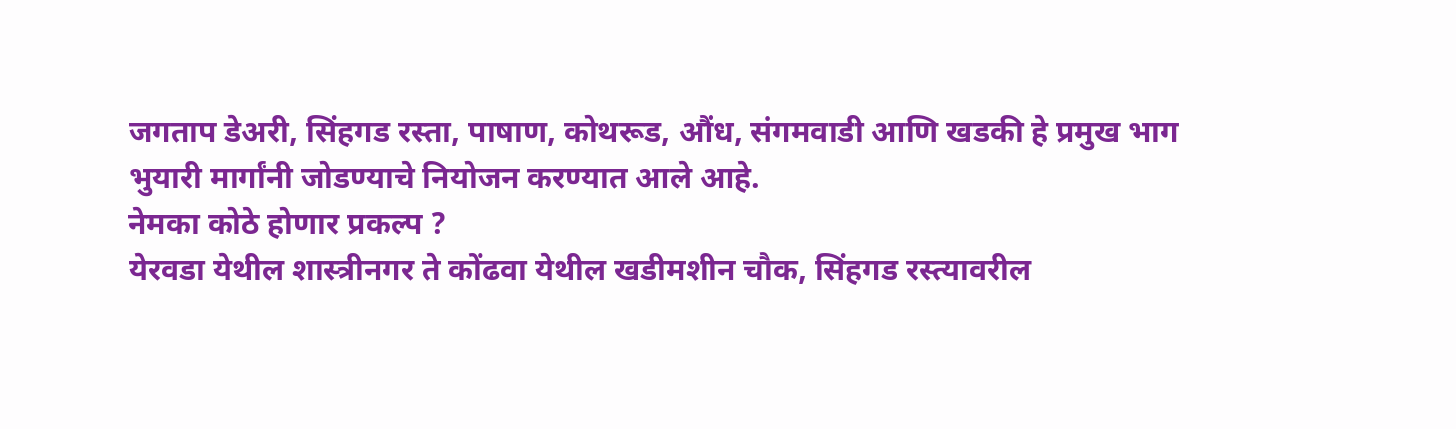जगताप डेअरी, सिंहगड रस्ता, पाषाण, कोथरूड, औंध, संगमवाडी आणि खडकी हे प्रमुख भाग भुयारी मार्गांनी जोडण्याचे नियोजन करण्यात आले आहे.
नेमका कोठे होणार प्रकल्प ?
येरवडा येथील शास्त्रीनगर ते कोंढवा येथील खडीमशीन चौक, सिंहगड रस्त्यावरील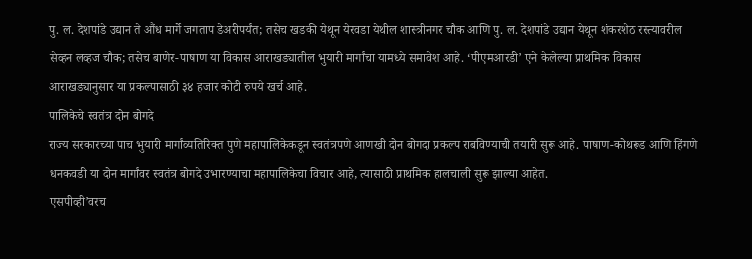पु. ल. देशपांडे उद्यान ते औंध मार्गे जगताप डेअरीपर्यंत; तसेच खडकी येथून येरवडा येथील शास्त्रीनगर चौक आणि पु. ल. देशपांडे उद्यान येथून शंकरशेठ रस्त्यावरील सेव्हन लव्हज चौक; तसेच बाणेर-पाषाण या विकास आराखड्यातील भुयारी मार्गांचा यामध्ये समावेश आहे. ‘पीएमआरडी’ एने केलेल्या प्राथमिक विकास आराखड्यानुसार या प्रकल्पासाठी ३४ हजार कोटी रुपये खर्च आहे.
पालिकेचे स्वतंत्र दोन बोगदे
राज्य सरकारच्या पाच भुयारी मार्गांव्यतिरिक्त पुणे महापालिकेकडून स्वतंत्रपणे आणखी दोन बोगदा प्रकल्प राबविण्याची तयारी सुरू आहे. पाषाण-कोथरूड आणि हिंगणे धनकवडी या दोन मार्गांवर स्वतंत्र बोगदे उभारण्याचा महापालिकेचा विचार आहे, त्यासाठी प्राथमिक हालचाली सुरू झाल्या आहेत.
एसपीव्ही’वरच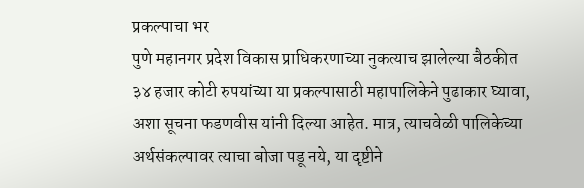प्रकल्पाचा भर
पुणे महानगर प्रदेश विकास प्राधिकरणाच्या नुकत्याच झालेल्या बैठकीत ३४ हजार कोटी रुपयांच्या या प्रकल्पासाठी महापालिकेने पुढाकार घ्यावा, अशा सूचना फडणवीस यांनी दिल्या आहेत. मात्र, त्याचवेळी पालिकेच्या अर्थसंकल्पावर त्याचा बोजा पडू नये, या दृष्टीने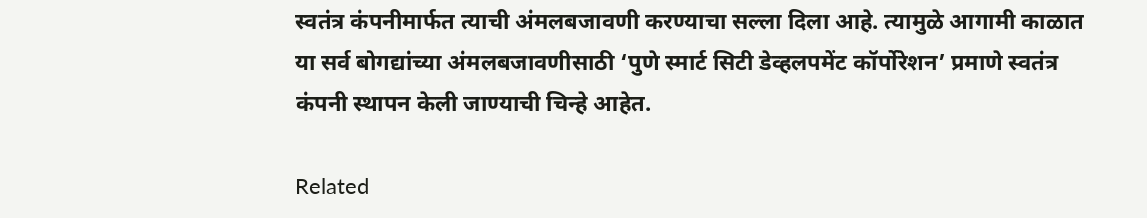स्वतंत्र कंपनीमार्फत त्याची अंमलबजावणी करण्याचा सल्ला दिला आहे. त्यामुळे आगामी काळात या सर्व बोगद्यांच्या अंमलबजावणीसाठी ‘पुणे स्मार्ट सिटी डेव्हलपमेंट कॉर्पोरेशन’ प्रमाणे स्वतंत्र कंपनी स्थापन केली जाण्याची चिन्हे आहेत.

Related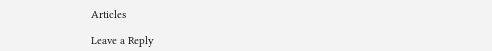Articles

Leave a Reply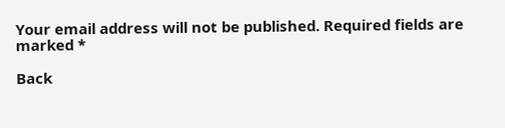Your email address will not be published. Required fields are marked *

Back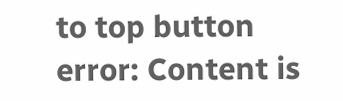to top button
error: Content is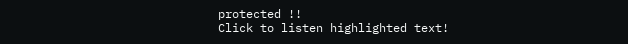protected !!
Click to listen highlighted text!